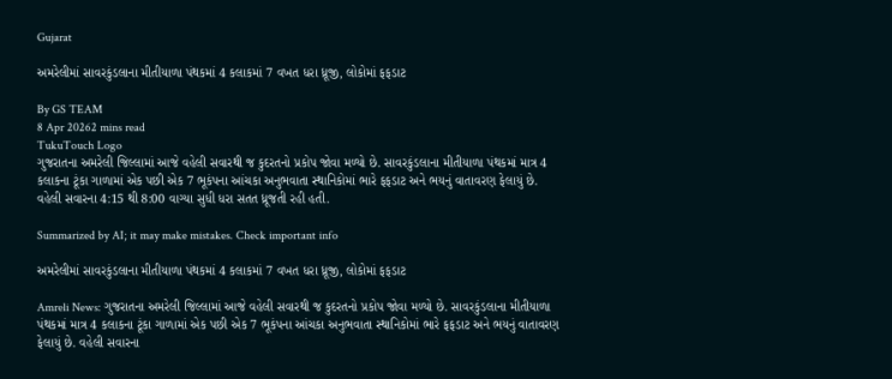Gujarat

અમરેલીમાં સાવરકુંડલાના મીતીયાળા પંથકમાં 4 કલાકમાં 7 વખત ધરા ધ્રૂજી, લોકોમાં ફફડાટ

By GS TEAM
8 Apr 20262 mins read
TukuTouch Logo
ગુજરાતના અમરેલી જિલ્લામાં આજે વહેલી સવારથી જ કુદરતનો પ્રકોપ જોવા મળ્યો છે. સાવરકુંડલાના મીતીયાળા પંથકમાં માત્ર 4 કલાકના ટૂંકા ગાળામાં એક પછી એક 7 ભૂકંપના આંચકા અનુભવાતા સ્થાનિકોમાં ભારે ફફડાટ અને ભયનું વાતાવરણ ફેલાયું છે. વહેલી સવારના 4:15 થી 8:00 વાગ્યા સુધી ધરા સતત ધ્રૂજતી રહી હતી.

Summarized by AI; it may make mistakes. Check important info

અમરેલીમાં સાવરકુંડલાના મીતીયાળા પંથકમાં 4 કલાકમાં 7 વખત ધરા ધ્રૂજી, લોકોમાં ફફડાટ

Amreli News: ગુજરાતના અમરેલી જિલ્લામાં આજે વહેલી સવારથી જ કુદરતનો પ્રકોપ જોવા મળ્યો છે. સાવરકુંડલાના મીતીયાળા પંથકમાં માત્ર 4 કલાકના ટૂંકા ગાળામાં એક પછી એક 7 ભૂકંપના આંચકા અનુભવાતા સ્થાનિકોમાં ભારે ફફડાટ અને ભયનું વાતાવરણ ફેલાયું છે. વહેલી સવારના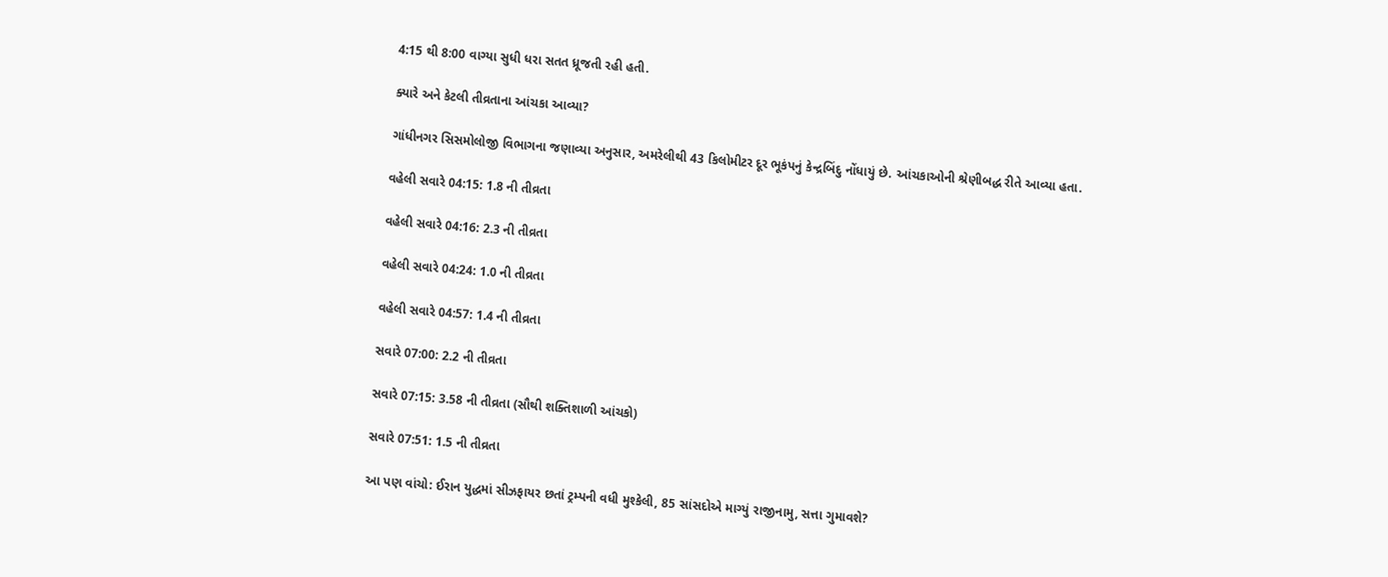4:15 થી 8:00 વાગ્યા સુધી ધરા સતત ધ્રૂજતી રહી હતી.

ક્યારે અને કેટલી તીવ્રતાના આંચકા આવ્યા?

ગાંધીનગર સિસમોલોજી વિભાગના જણાવ્યા અનુસાર, અમરેલીથી 43 કિલોમીટર દૂર ભૂકંપનું કેન્દ્રબિંદુ નોંધાયું છે. આંચકાઓની શ્રેણીબદ્ધ રીતે આવ્યા હતા.

વહેલી સવારે 04:15: 1.8 ની તીવ્રતા

વહેલી સવારે 04:16: 2.3 ની તીવ્રતા

વહેલી સવારે 04:24: 1.0 ની તીવ્રતા

વહેલી સવારે 04:57: 1.4 ની તીવ્રતા

સવારે 07:00: 2.2 ની તીવ્રતા

સવારે 07:15: 3.58 ની તીવ્રતા (સૌથી શક્તિશાળી આંચકો)

સવારે 07:51: 1.5 ની તીવ્રતા

આ પણ વાંચો: ઈરાન યુદ્ધમાં સીઝફાયર છતાં ટ્રમ્પની વધી મુશ્કેલી, 85 સાંસદોએ માગ્યું રાજીનામુ, સત્તા ગુમાવશે?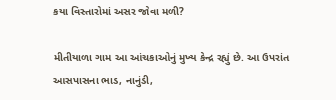કયા વિસ્તારોમાં અસર જોવા મળી?

મીતીયાળા ગામ આ આંચકાઓનું મુખ્ય કેન્દ્ર રહ્યું છે. આ ઉપરાંત આસપાસના ભાડ, નાનુંડી,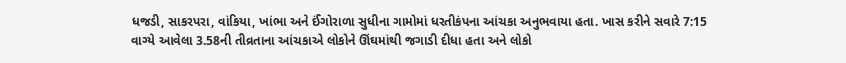ધજડી, સાકરપરા, વાંકિયા, ખાંભા અને ઈંગોરાળા સુધીના ગામોમાં ધરતીકંપના આંચકા અનુભવાયા હતા. ખાસ કરીને સવારે 7:15 વાગ્યે આવેલા 3.58ની તીવ્રતાના આંચકાએ લોકોને ઊંઘમાંથી જગાડી દીધા હતા અને લોકો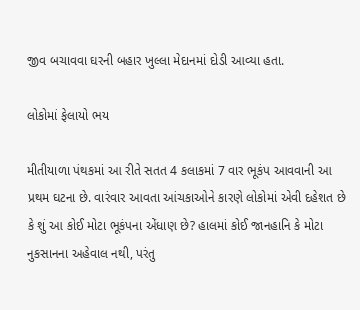જીવ બચાવવા ઘરની બહાર ખુલ્લા મેદાનમાં દોડી આવ્યા હતા.

લોકોમાં ફેલાયો ભય

મીતીયાળા પંથકમાં આ રીતે સતત 4 કલાકમાં 7 વાર ભૂકંપ આવવાની આ પ્રથમ ઘટના છે. વારંવાર આવતા આંચકાઓને કારણે લોકોમાં એવી દહેશત છે કે શું આ કોઈ મોટા ભૂકંપના એંધાણ છે? હાલમાં કોઈ જાનહાનિ કે મોટા નુકસાનના અહેવાલ નથી, પરંતુ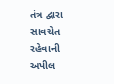તંત્ર દ્વારા સાવચેત રહેવાની અપીલ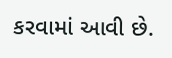કરવામાં આવી છે.